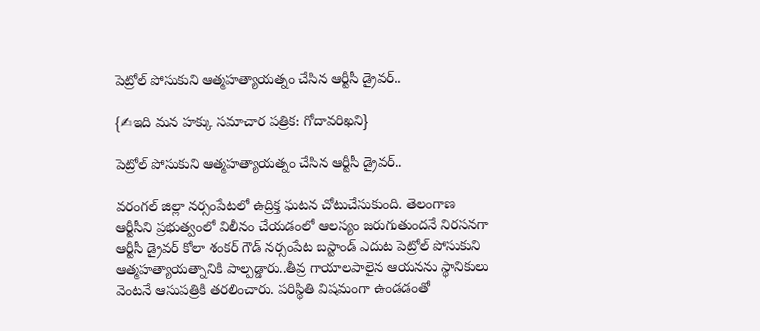పెట్రోల్ పోసుకుని ఆత్మహత్యాయత్నం చేసిన ఆర్టీసీ డ్రైవర్..

{✍ఇది మన హక్కు సమాచార పత్రిక: గోదావరిఖని}

పెట్రోల్ పోసుకుని ఆత్మహత్యాయత్నం చేసిన ఆర్టీసీ డ్రైవర్..

వరంగల్ జిల్లా నర్సంపేటలో ఉద్రిక్త ఘటన చోటుచేసుకుంది. తెలంగాణ ఆర్టీసీని ప్రభుత్వంలో విలీనం చేయడంలో ఆలస్యం జరుగుతుందనే నిరసనగా ఆర్టీసీ డ్రైవర్ కోలా శంకర్ గౌడ్ నర్సంపేట బస్టాండ్ ఎదుట పెట్రోల్ పోసుకుని ఆత్మహత్యాయత్నానికి పాల్పడ్డారు..తీవ్ర గాయాలపాలైన ఆయనను స్థానికులు వెంటనే ఆసుపత్రికి తరలించారు. పరిస్థితి విషమంగా ఉండడంతో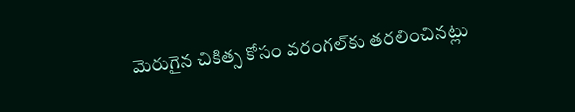మెరుగైన చికిత్స కోసం వరంగల్‌కు తరలించినట్లు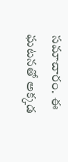సమాచారం. ఈ ఘటనతో అక్కడ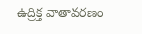ఉద్రిక్త వాతావరణం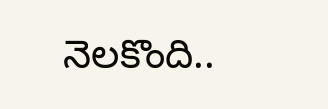నెలకొంది..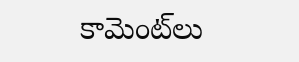కామెంట్‌లు